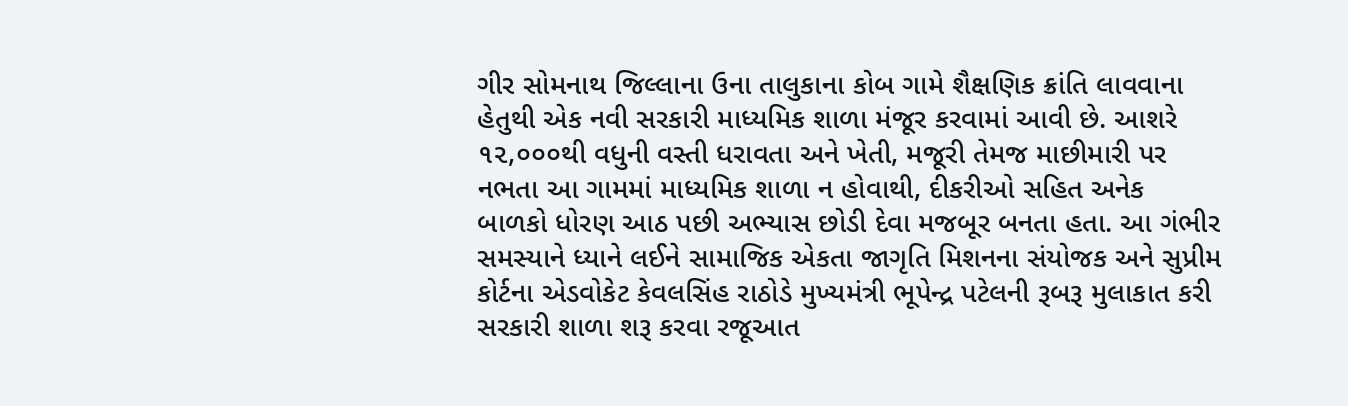ગીર સોમનાથ જિલ્લાના ઉના તાલુકાના કોબ ગામે શૈક્ષણિક ક્રાંતિ લાવવાના હેતુથી એક નવી સરકારી માધ્યમિક શાળા મંજૂર કરવામાં આવી છે. આશરે ૧૨,૦૦૦થી વધુની વસ્તી ધરાવતા અને ખેતી, મજૂરી તેમજ માછીમારી પર નભતા આ ગામમાં માધ્યમિક શાળા ન હોવાથી, દીકરીઓ સહિત અનેક બાળકો ધોરણ આઠ પછી અભ્યાસ છોડી દેવા મજબૂર બનતા હતા. આ ગંભીર સમસ્યાને ધ્યાને લઈને સામાજિક એકતા જાગૃતિ મિશનના સંયોજક અને સુપ્રીમ કોર્ટના એડવોકેટ કેવલસિંહ રાઠોડે મુખ્યમંત્રી ભૂપેન્દ્ર પટેલની રૂબરૂ મુલાકાત કરી સરકારી શાળા શરૂ કરવા રજૂઆત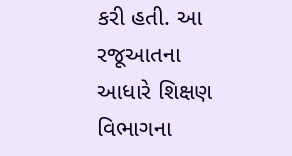કરી હતી. આ રજૂઆતના આધારે શિક્ષણ વિભાગના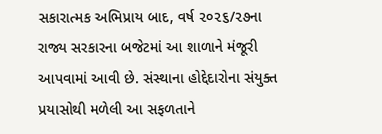સકારાત્મક અભિપ્રાય બાદ, વર્ષ ૨૦૨૬/૨૭ના રાજ્ય સરકારના બજેટમાં આ શાળાને મંજૂરી આપવામાં આવી છે. સંસ્થાના હોદ્દેદારોના સંયુક્ત પ્રયાસોથી મળેલી આ સફળતાને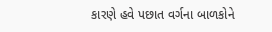કારણે હવે પછાત વર્ગના બાળકોને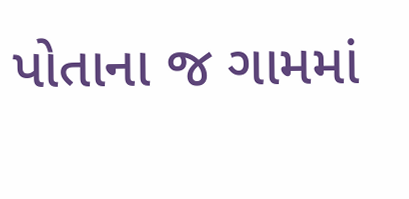પોતાના જ ગામમાં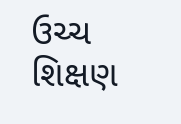ઉચ્ચ શિક્ષણ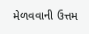મેળવવાની ઉત્તમ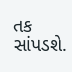તક સાંપડશે.